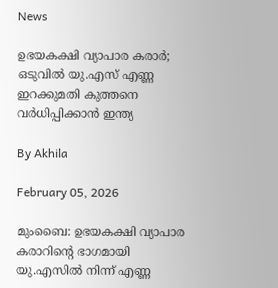News

ഉഭയകക്ഷി വ്യാപാര കരാര്‍; ഒടുവില്‍ യു.എസ് എണ്ണ ഇറക്കുമതി കുത്തനെ വര്‍ധിപ്പിക്കാന്‍ ഇന്ത്യ

By Akhila

February 05, 2026

മുംബൈ: ഉഭയകക്ഷി വ്യാപാര കരാറിന്റെ ഭാഗമായി യു.എസില്‍ നിന്ന് എണ്ണ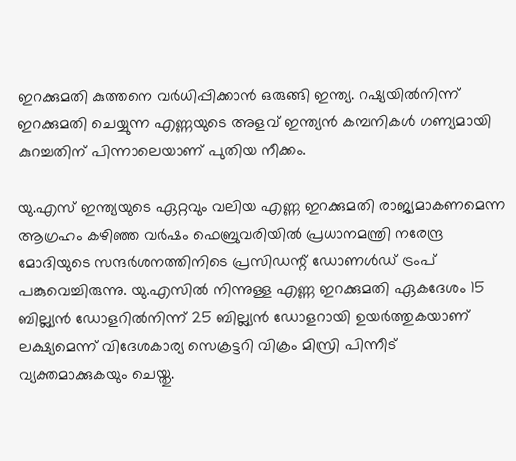ഇറക്കുമതി കുത്തനെ വര്‍ധിപ്പിക്കാന്‍ ഒരുങ്ങി ഇന്ത്യ. റഷ്യയില്‍നിന്ന് ഇറക്കുമതി ചെയ്യുന്ന എണ്ണയുടെ അളവ് ഇന്ത്യന്‍ കമ്പനികള്‍ ഗണ്യമായി കുറച്ചതിന് പിന്നാലെയാണ് പുതിയ നീക്കം.

യു.എസ് ഇന്ത്യയുടെ ഏറ്റവും വലിയ എണ്ണ ഇറക്കുമതി രാജ്യമാകണമെന്ന ആഗ്രഹം കഴിഞ്ഞ വര്‍ഷം ഫെബ്രുവരിയില്‍ പ്രധാനമന്ത്രി നരേന്ദ്ര മോദിയുടെ സന്ദര്‍ശനത്തിനിടെ പ്രസിഡന്റ് ഡോണള്‍ഡ് ട്രംപ് പങ്കുവെച്ചിരുന്നു. യു.എസില്‍ നിന്നുള്ള എണ്ണ ഇറക്കുമതി ഏകദേശം 15 ബില്ല്യന്‍ ഡോളറില്‍നിന്ന് 25 ബില്ല്യന്‍ ഡോളറായി ഉയര്‍ത്തുകയാണ് ലക്ഷ്യമെന്ന് വിദേശകാര്യ സെക്രട്ടറി വിക്രം മിസ്രി പിന്നീട് വ്യക്തമാക്കുകയും ചെയ്തു.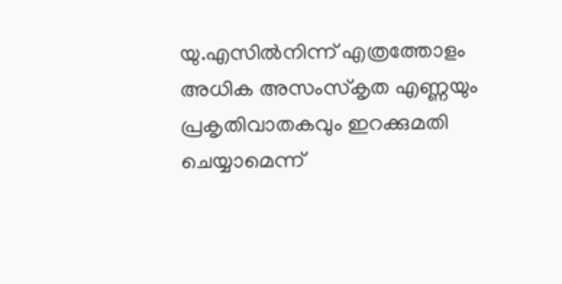യു.എസില്‍നിന്ന് എത്രത്തോളം അധിക അസംസ്‌കൃത എണ്ണയും പ്രകൃതിവാതകവും ഇറക്കുമതി ചെയ്യാമെന്ന്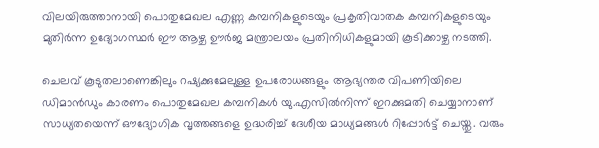വിലയിരുത്താനായി പൊതുമേഖല എണ്ണ കമ്പനികളുടെയും പ്രകൃതിവാതക കമ്പനികളുടെയും മുതിര്‍ന്ന ഉദ്യോഗസ്ഥര്‍ ഈ ആഴ്ച ഊര്‍ജ മന്ത്രാലയം പ്രതിനിധികളുമായി കൂടിക്കാഴ്ച നടത്തി.

ചെലവ് കൂടുതലാണെങ്കിലും റഷ്യക്കുമേലുള്ള ഉപരോധങ്ങളും ആഭ്യന്തര വിപണിയിലെ ഡിമാന്‍ഡും കാരണം പൊതുമേഖല കമ്പനികള്‍ യു.എസില്‍നിന്ന് ഇറക്കുമതി ചെയ്യാനാണ് സാധ്യതയെന്ന് ഔദ്യോഗിക വൃത്തങ്ങളെ ഉദ്ധരിച്ച് ദേശീയ മാധ്യമങ്ങള്‍ റിപ്പോര്‍ട്ട് ചെയ്തു. വരും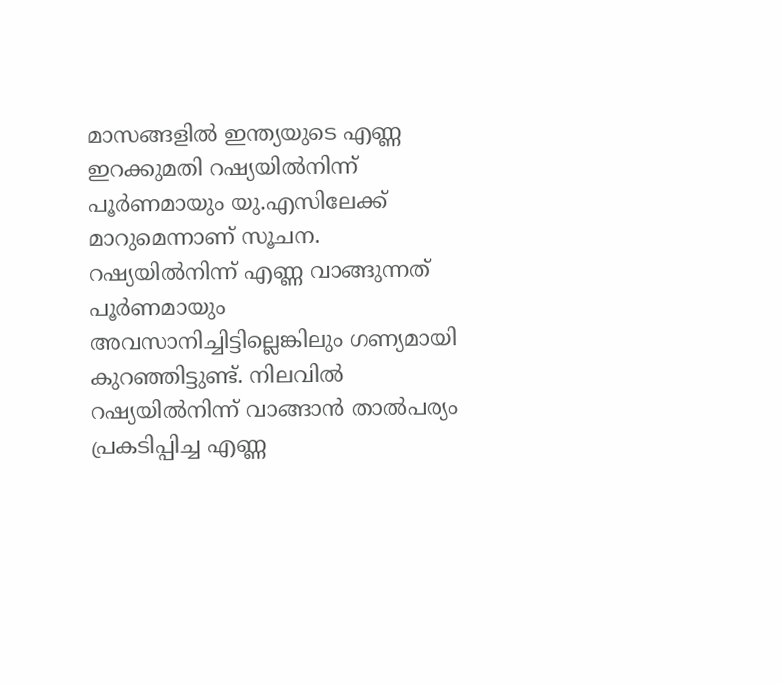മാസങ്ങളില്‍ ഇന്ത്യയുടെ എണ്ണ ഇറക്കുമതി റഷ്യയില്‍നിന്ന് പൂര്‍ണമായും യു.എസിലേക്ക് മാറുമെന്നാണ് സൂചന. റഷ്യയില്‍നിന്ന് എണ്ണ വാങ്ങുന്നത് പൂര്‍ണമായും അവസാനിച്ചിട്ടില്ലെങ്കിലും ഗണ്യമായി കുറഞ്ഞിട്ടുണ്ട്. നിലവില്‍ റഷ്യയില്‍നിന്ന് വാങ്ങാന്‍ താല്‍പര്യം പ്രകടിപ്പിച്ച എണ്ണ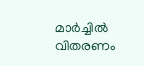മാര്‍ച്ചില്‍ വിതരണം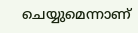ചെയ്യുമെന്നാണ്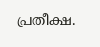പ്രതീക്ഷ.